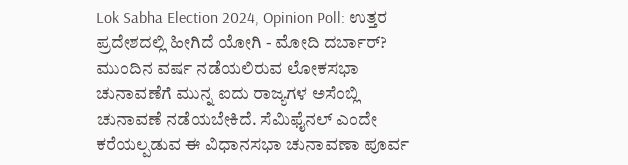Lok Sabha Election 2024, Opinion Poll: ಉತ್ತರ ಪ್ರದೇಶದಲ್ಲಿ ಹೀಗಿದೆ ಯೋಗಿ - ಮೋದಿ ದರ್ಬಾರ್?
ಮುಂದಿನ ವರ್ಷ ನಡೆಯಲಿರುವ ಲೋಕಸಭಾ ಚುನಾವಣೆಗೆ ಮುನ್ನ ಐದು ರಾಜ್ಯಗಳ ಅಸೆಂಬ್ಲಿ ಚುನಾವಣೆ ನಡೆಯಬೇಕಿದೆ. ಸೆಮಿಫೈನಲ್ ಎಂದೇ ಕರೆಯಲ್ಪಡುವ ಈ ವಿಧಾನಸಭಾ ಚುನಾವಣಾ ಪೂರ್ವ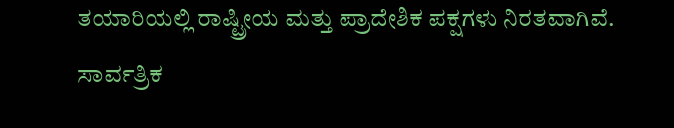ತಯಾರಿಯಲ್ಲಿ ರಾಷ್ಟ್ರೀಯ ಮತ್ತು ಪ್ರಾದೇಶಿಕ ಪಕ್ಷಗಳು ನಿರತವಾಗಿವೆ.
ಸಾರ್ವತ್ರಿಕ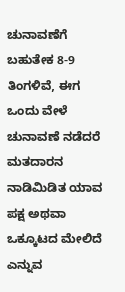ಚುನಾವಣೆಗೆ ಬಹುತೇಕ 8-9 ತಿಂಗಳಿವೆ, ಈಗ ಒಂದು ವೇಳೆ ಚುನಾವಣೆ ನಡೆದರೆ ಮತದಾರನ ನಾಡಿಮಿಡಿತ ಯಾವ ಪಕ್ಷ ಅಥವಾ ಒಕ್ಕೂಟದ ಮೇಲಿದೆ ಎನ್ನುವ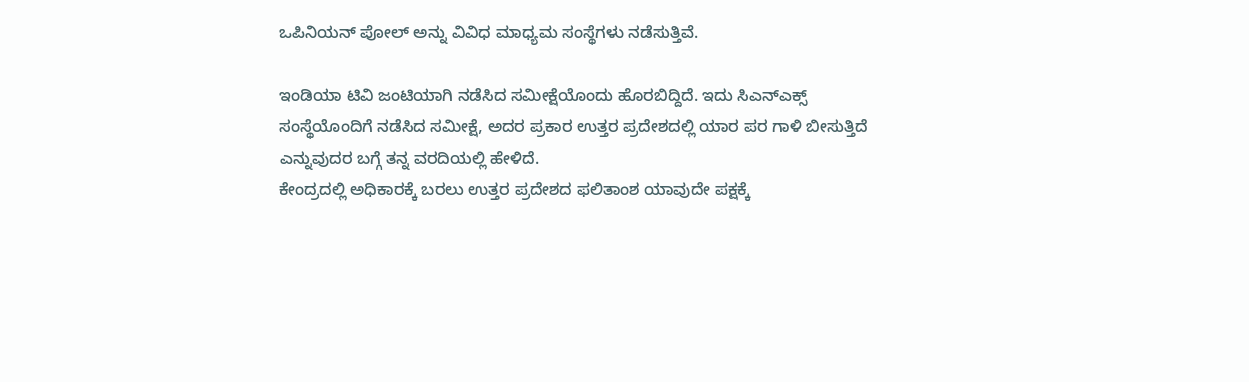ಒಪಿನಿಯನ್ ಪೋಲ್ ಅನ್ನು ವಿವಿಧ ಮಾಧ್ಯಮ ಸಂಸ್ಥೆಗಳು ನಡೆಸುತ್ತಿವೆ.

ಇಂಡಿಯಾ ಟಿವಿ ಜಂಟಿಯಾಗಿ ನಡೆಸಿದ ಸಮೀಕ್ಷೆಯೊಂದು ಹೊರಬಿದ್ದಿದೆ. ಇದು ಸಿಎನ್ಎಕ್ಸ್ ಸಂಸ್ಥೆಯೊಂದಿಗೆ ನಡೆಸಿದ ಸಮೀಕ್ಷೆ, ಅದರ ಪ್ರಕಾರ ಉತ್ತರ ಪ್ರದೇಶದಲ್ಲಿ ಯಾರ ಪರ ಗಾಳಿ ಬೀಸುತ್ತಿದೆ ಎನ್ನುವುದರ ಬಗ್ಗೆ ತನ್ನ ವರದಿಯಲ್ಲಿ ಹೇಳಿದೆ.
ಕೇಂದ್ರದಲ್ಲಿ ಅಧಿಕಾರಕ್ಕೆ ಬರಲು ಉತ್ತರ ಪ್ರದೇಶದ ಫಲಿತಾಂಶ ಯಾವುದೇ ಪಕ್ಷಕ್ಕೆ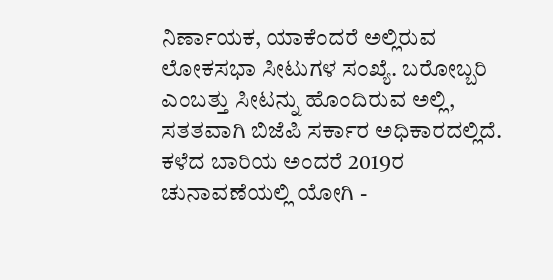ನಿರ್ಣಾಯಕ, ಯಾಕೆಂದರೆ ಅಲ್ಲಿರುವ ಲೋಕಸಭಾ ಸೀಟುಗಳ ಸಂಖ್ಯೆ. ಬರೋಬ್ಬರಿ ಎಂಬತ್ತು ಸೀಟನ್ನು ಹೊಂದಿರುವ ಅಲ್ಲಿ, ಸತತವಾಗಿ ಬಿಜೆಪಿ ಸರ್ಕಾರ ಅಧಿಕಾರದಲ್ಲಿದೆ.
ಕಳೆದ ಬಾರಿಯ ಅಂದರೆ 2019ರ ಚುನಾವಣೆಯಲ್ಲಿ ಯೋಗಿ -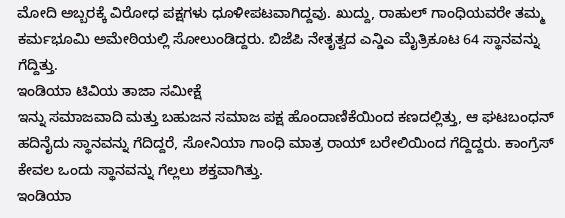ಮೋದಿ ಅಬ್ಬರಕ್ಕೆ ವಿರೋಧ ಪಕ್ಷಗಳು ಧೂಳೀಪಟವಾಗಿದ್ದವು. ಖುದ್ದು, ರಾಹುಲ್ ಗಾಂಧಿಯವರೇ ತಮ್ಮ ಕರ್ಮಭೂಮಿ ಅಮೇಠಿಯಲ್ಲಿ ಸೋಲುಂಡಿದ್ದರು. ಬಿಜೆಪಿ ನೇತೃತ್ವದ ಎನ್ಡಿಎ ಮೈತ್ರಿಕೂಟ 64 ಸ್ಥಾನವನ್ನು ಗೆದ್ದಿತ್ತು.
ಇಂಡಿಯಾ ಟಿವಿಯ ತಾಜಾ ಸಮೀಕ್ಷೆ
ಇನ್ನು ಸಮಾಜವಾದಿ ಮತ್ತು ಬಹುಜನ ಸಮಾಜ ಪಕ್ಷ ಹೊಂದಾಣಿಕೆಯಿಂದ ಕಣದಲ್ಲಿತ್ತು, ಆ ಘಟಬಂಧನ್ ಹದಿನೈದು ಸ್ಥಾನವನ್ನು ಗೆದಿದ್ದರೆ, ಸೋನಿಯಾ ಗಾಂಧಿ ಮಾತ್ರ ರಾಯ್ ಬರೇಲಿಯಿಂದ ಗೆದ್ದಿದ್ದರು. ಕಾಂಗ್ರೆಸ್ ಕೇವಲ ಒಂದು ಸ್ಥಾನವನ್ನು ಗೆಲ್ಲಲು ಶಕ್ತವಾಗಿತ್ತು.
ಇಂಡಿಯಾ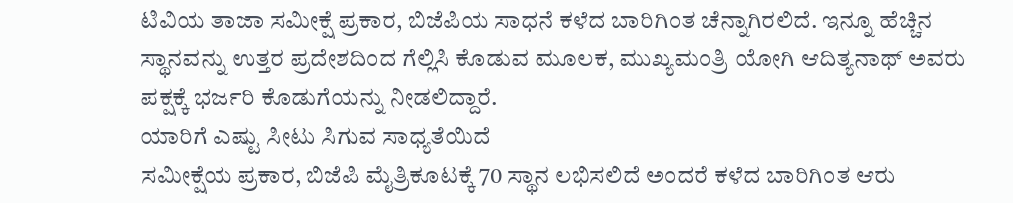ಟಿವಿಯ ತಾಜಾ ಸಮೀಕ್ಷೆ ಪ್ರಕಾರ, ಬಿಜೆಪಿಯ ಸಾಧನೆ ಕಳೆದ ಬಾರಿಗಿಂತ ಚೆನ್ನಾಗಿರಲಿದೆ. ಇನ್ನೂ ಹೆಚ್ಚಿನ ಸ್ಥಾನವನ್ನು ಉತ್ತರ ಪ್ರದೇಶದಿಂದ ಗೆಲ್ಲಿಸಿ ಕೊಡುವ ಮೂಲಕ, ಮುಖ್ಯಮಂತ್ರಿ ಯೋಗಿ ಆದಿತ್ಯನಾಥ್ ಅವರು ಪಕ್ಷಕ್ಕೆ ಭರ್ಜರಿ ಕೊಡುಗೆಯನ್ನು ನೀಡಲಿದ್ದಾರೆ.
ಯಾರಿಗೆ ಎಷ್ಟು ಸೀಟು ಸಿಗುವ ಸಾಧ್ಯತೆಯಿದೆ
ಸಮೀಕ್ಷೆಯ ಪ್ರಕಾರ, ಬಿಜೆಪಿ ಮೈತ್ರಿಕೂಟಕ್ಕೆ 70 ಸ್ಥಾನ ಲಭಿಸಲಿದೆ ಅಂದರೆ ಕಳೆದ ಬಾರಿಗಿಂತ ಆರು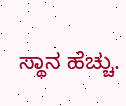ಸ್ಥಾನ ಹೆಚ್ಚು.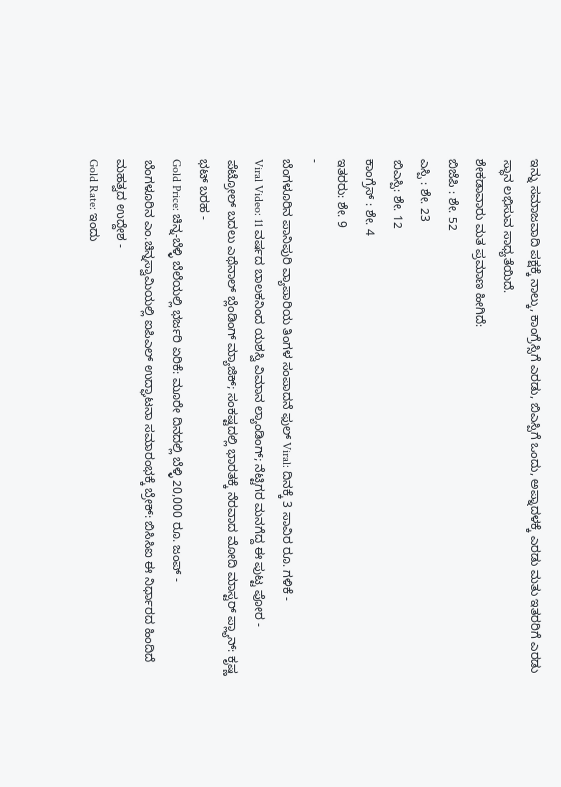ಇನ್ನು ಸಮಾಜವಾದಿ ಪಕ್ಷಕ್ಕೆ ನಾಲ್ಕು, ಕಾಂಗ್ರೆಸ್ಸಿಗೆ ಎರಡು, ಬಿಎಸ್ಪಿಗೆ ಒಂದು, ಅಪ್ನಾದಳಕ್ಕೆ ಎರಡು ಮತು ಇತರರಿಗೆ ಎರಡು ಸ್ಥಾನ ಲಭಿಸುವ ಸಾಧ್ಯತೆಯಿದೆ.
ಶೇಕಡಾವಾರು ಮತ ಪ್ರಮಾಣ ಹೀಗಿದೆ:
ಬಿಜೆಪಿ : ಶೇ. 52
ಎಸ್ಪಿ : ಶೇ. 23
ಬಿಎಸ್ಪಿ: ಶೇ. 12
ಕಾಂಗ್ರೆಸ್ : ಶೇ. 4
ಇತರರು: ಶೇ. 9
-
ಬೆಂಗಳೂರಿನ ಪಾನಿಪುರಿ ವ್ಯಾಪಾರಿಯ ತಿಂಗಳ ಸಂಪಾದನೆ ಫುಲ್ Viral: ದಿನಕ್ಕೆ 3 ಸಾವಿರ ರೂ. ಗಳಿಕೆ -
Viral Video: 11 ವರ್ಷದ ಬಾಲಕನಿಂದ ಯಶಸ್ವಿ ವಿಮಾನ ಲ್ಯಾಂಡಿಂಗ್; ನೆಟ್ಟಿಗರ ಮನಗೆದ್ದ ಈ ಪುಟ್ಟ ಪೋರ -
ಪೆಟ್ರೋಲ್ ಬದಲು ಎಥೆನಾಲ್ ಬ್ಲೆಂಡಿಂಗ್ ಮ್ಯಾಜಿಕ್; ಸಂಕಷ್ಟದಲ್ಲಿ ಭಾರತಕ್ಕೆ ನೆರವಾದ ಮೋದಿ ಮಾಸ್ಟರ್ ಪ್ಲ್ಯಾನ್: ಕೃಷ್ಣ ಭಟ್ ಬರಹ -
Gold Price: ಚಿನ್ನ-ಬೆಳ್ಳಿ ಬೆಲೆಯಲ್ಲಿ ಭರ್ಜರಿ ಏರಿಕೆ: ಮೂರೇ ದಿನದಲ್ಲಿ ಬೆಳ್ಳಿ 20,000 ರೂ. ಜಂಪ್ -
ಬೆಂಗಳೂರಿನ ಎಂ.ಚಿನ್ನಸ್ವಾಮಿಯಲ್ಲಿ ಐಪಿಎಲ್ ಉದ್ಘಾಟನಾ ಸಮಾರಂಭಕ್ಕೆ ಬ್ರೇಕ್: ಬಿಸಿಸಿಐ ಈ ನಿರ್ಧಾರದ ಹಿಂದಿದೆ ಮಹತ್ವದ ಉದ್ದೇಶ -
Gold Rate: ಇಂದು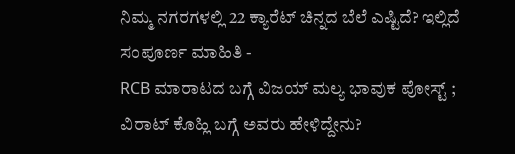ನಿಮ್ಮ ನಗರಗಳಲ್ಲಿ 22 ಕ್ಯಾರೆಟ್ ಚಿನ್ನದ ಬೆಲೆ ಎಷ್ಟಿದೆ? ಇಲ್ಲಿದೆ ಸಂಪೂರ್ಣ ಮಾಹಿತಿ -
RCB ಮಾರಾಟದ ಬಗ್ಗೆ ವಿಜಯ್ ಮಲ್ಯ ಭಾವುಕ ಪೋಸ್ಟ್ ; ವಿರಾಟ್ ಕೊಹ್ಲಿ ಬಗ್ಗೆ ಅವರು ಹೇಳಿದ್ದೇನು?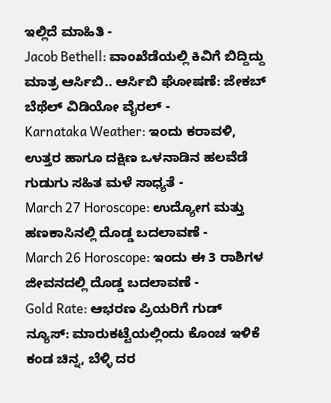ಇಲ್ಲಿದೆ ಮಾಹಿತಿ -
Jacob Bethell: ವಾಂಖೆಡೆಯಲ್ಲಿ ಕಿವಿಗೆ ಬಿದ್ದಿದ್ದು ಮಾತ್ರ ಆರ್ಸಿಬಿ.. ಆರ್ಸಿಬಿ ಘೋಷಣೆ: ಜೇಕಬ್ ಬೆಥೆಲ್ ವಿಡಿಯೋ ವೈರಲ್ -
Karnataka Weather: ಇಂದು ಕರಾವಳಿ, ಉತ್ತರ ಹಾಗೂ ದಕ್ಷಿಣ ಒಳನಾಡಿನ ಹಲವೆಡೆ ಗುಡುಗು ಸಹಿತ ಮಳೆ ಸಾಧ್ಯತೆ -
March 27 Horoscope: ಉದ್ಯೋಗ ಮತ್ತು ಹಣಕಾಸಿನಲ್ಲಿ ದೊಡ್ಡ ಬದಲಾವಣೆ -
March 26 Horoscope: ಇಂದು ಈ 3 ರಾಶಿಗಳ ಜೀವನದಲ್ಲಿ ದೊಡ್ಡ ಬದಲಾವಣೆ -
Gold Rate: ಆಭರಣ ಪ್ರಿಯರಿಗೆ ಗುಡ್ ನ್ಯೂಸ್: ಮಾರುಕಟ್ಟೆಯಲ್ಲಿಂದು ಕೊಂಚ ಇಳಿಕೆ ಕಂಡ ಚಿನ್ನ, ಬೆಳ್ಳಿ ದರ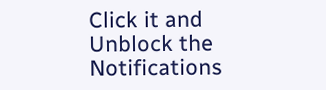Click it and Unblock the Notifications